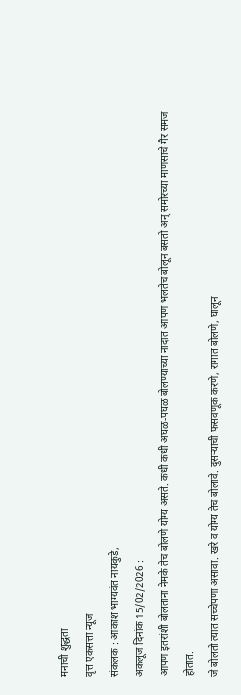मनाची शुद्धता
वृत्त एकसत्ता न्यूज
संकलक : आकाश भाग्यवंत नायकुडे,
अकलूज दिनांक 15/02/2026 :
आपण इतरांशी बोलताना नेमके तेच बोलणे योग्य असते. कधी कधी अघळ-पघळ बोलण्याच्या नादात आपण भलतेच बोलून बसतो अन् समोरच्या माणसाचे गैर समज होतात.
जे बोलतो त्यात सच्चेपणा असावा. खरे व योग्य तेच बोलावे. दुसऱ्याची फसवणूक करणे, रागात बोलणे, घालून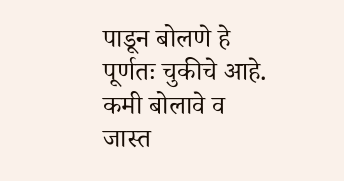पाडून बोलणे हे पूर्णतः चुकीचे आहे. कमी बोलावे व जास्त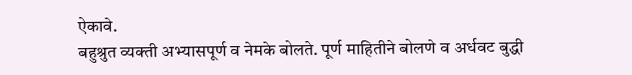ऐकावे.
बहुश्रुत व्यक्ती अभ्यासपूर्ण व नेमके बोलते. पूर्ण माहितीने बोलणे व अर्धवट बुद्धी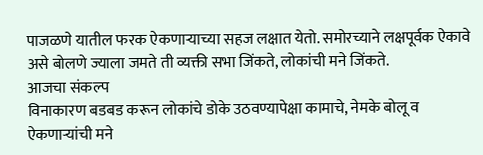पाजळणे यातील फरक ऐकणाऱ्याच्या सहज लक्षात येतो. समोरच्याने लक्षपूर्वक ऐकावे असे बोलणे ज्याला जमते ती व्यक्ती सभा जिंकते, लोकांची मने जिंकते.
आजचा संकल्प
विनाकारण बडबड करून लोकांचे डोके उठवण्यापेक्षा कामाचे, नेमके बोलू व ऐकणाऱ्यांची मने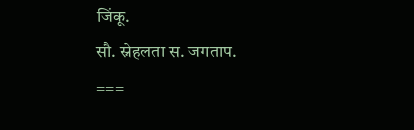जिंकू.
सौ. स्नेहलता स. जगताप.
===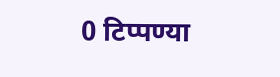0 टिप्पण्या